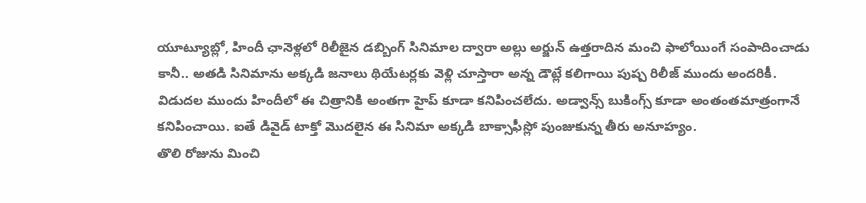యూట్యూబ్లో, హిందీ ఛానెళ్లలో రిలీజైన డబ్బింగ్ సినిమాల ద్వారా అల్లు అర్జున్ ఉత్తరాదిన మంచి ఫాలోయింగే సంపాదించాడు కానీ.. అతడి సినిమాను అక్కడి జనాలు థియేటర్లకు వెళ్లి చూస్తారా అన్న డౌట్లే కలిగాయి పుష్ప రిలీజ్ ముందు అందరికీ. విడుదల ముందు హిందీలో ఈ చిత్రానికి అంతగా హైప్ కూడా కనిపించలేదు. అడ్వాన్స్ బుకింగ్స్ కూడా అంతంతమాత్రంగానే కనిపించాయి. ఐతే డివైడ్ టాక్తో మొదలైన ఈ సినిమా అక్కడి బాక్సాఫీస్లో పుంజుకున్న తీరు అనూహ్యం.
తొలి రోజును మించి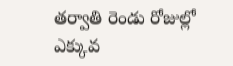తర్వాతి రెండు రోజుల్లో ఎక్కువ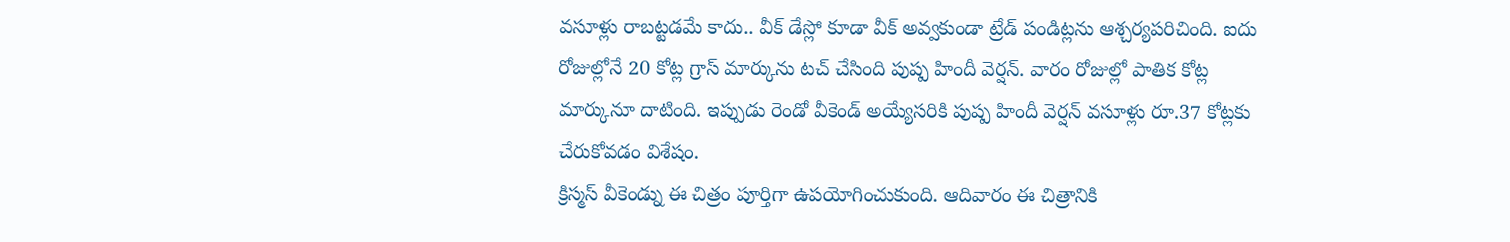వసూళ్లు రాబట్టడమే కాదు.. వీక్ డేస్లో కూడా వీక్ అవ్వకుండా ట్రేడ్ పండిట్లను ఆశ్చర్యపరిచింది. ఐదు రోజుల్లోనే 20 కోట్ల గ్రాస్ మార్కును టచ్ చేసింది పుష్ప హిందీ వెర్షన్. వారం రోజుల్లో పాతిక కోట్ల మార్కునూ దాటింది. ఇప్పుడు రెండో వీకెండ్ అయ్యేసరికి పుష్ప హిందీ వెర్షన్ వసూళ్లు రూ.37 కోట్లకు చేరుకోవడం విశేషం.
క్రిస్మస్ వీకెండ్ను ఈ చిత్రం పూర్తిగా ఉపయోగించుకుంది. ఆదివారం ఈ చిత్రానికి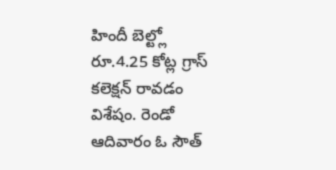హిందీ బెల్ట్లో రూ.4.25 కోట్ల గ్రాస్ కలెక్షన్ రావడం విశేషం. రెండో ఆదివారం ఓ సౌత్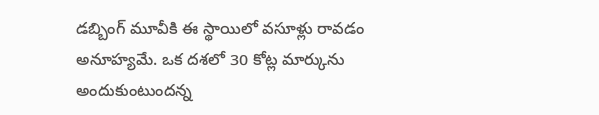డబ్బింగ్ మూవీకి ఈ స్థాయిలో వసూళ్లు రావడం అనూహ్యమే. ఒక దశలో 30 కోట్ల మార్కును అందుకుంటుందన్న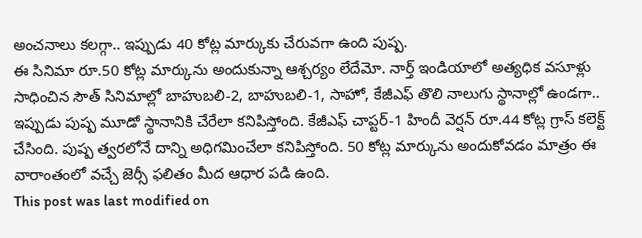అంచనాలు కలగ్గా.. ఇప్పుడు 40 కోట్ల మార్కుకు చేరువగా ఉంది పుష్ప.
ఈ సినిమా రూ.50 కోట్ల మార్కును అందుకున్నా ఆశ్చర్యం లేదేమో. నార్త్ ఇండియాలో అత్యధిక వసూళ్లు సాధించిన సౌత్ సినిమాల్లో బాహుబలి-2, బాహుబలి-1, సాహో, కేజీఎఫ్ తొలి నాలుగు స్థానాల్లో ఉండగా.. ఇప్పుడు పుష్ప మూడో స్థానానికి చేరేలా కనిపిస్తోంది. కేజీఎఫ్ చాప్టర్-1 హిందీ వెర్షన్ రూ.44 కోట్ల గ్రాస్ కలెక్ట్ చేసింది. పుష్ప త్వరలోనే దాన్ని అధిగమించేలా కనిపిస్తోంది. 50 కోట్ల మార్కును అందుకోవడం మాత్రం ఈ వారాంతంలో వచ్చే జెర్సీ ఫలితం మీద ఆధార పడి ఉంది.
This post was last modified on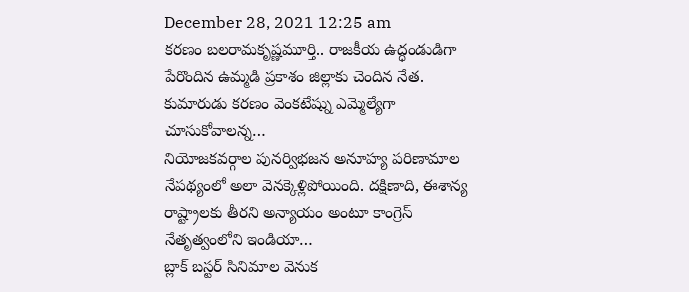December 28, 2021 12:25 am
కరణం బలరామకృష్ణమూర్తి.. రాజకీయ ఉద్ధండుడిగా పేరొందిన ఉమ్మడి ప్రకాశం జిల్లాకు చెందిన నేత. కుమారుడు కరణం వెంకటేష్ను ఎమ్మెల్యేగా చూసుకోవాలన్న…
నియోజకవర్గాల పునర్విభజన అనూహ్య పరిణామాల నేపథ్యంలో అలా వెనక్కెళ్లిపోయింది. దక్షిణాది, ఈశాన్య రాష్ట్రాలకు తీరని అన్యాయం అంటూ కాంగ్రెస్ నేతృత్వంలోని ఇండియా…
బ్లాక్ బస్టర్ సినిమాల వెనుక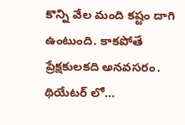కొన్ని వేల మంది కష్టం దాగి ఉంటుంది. కాకపోతే ప్రేక్షకులకది అనవసరం. థియేటర్ లో…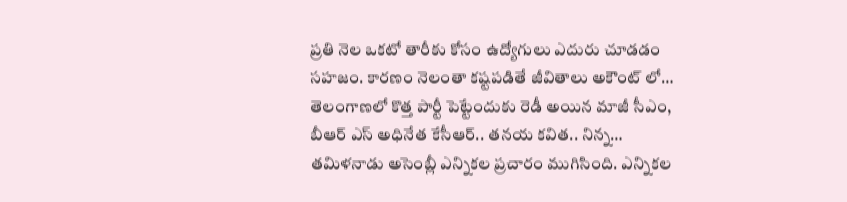ప్రతి నెల ఒకటో తారీకు కోసం ఉద్యోగులు ఎదురు చూడడం సహజం. కారణం నెలంతా కష్టపడితే జీవితాలు అకౌంట్ లో…
తెలంగాణలో కొత్త పార్టీ పెట్టేందుకు రెడీ అయిన మాజీ సీఎం, బీఆర్ ఎస్ అధినేత కేసీఆర్.. తనయ కవిత.. నిన్న…
తమిళనాడు అసెంబ్లీ ఎన్నికల ప్రచారం ముగిసింది. ఎన్నికల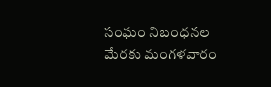సంఘం నిబంధనల మేరకు మంగళవారం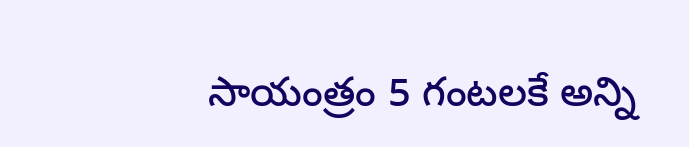సాయంత్రం 5 గంటలకే అన్ని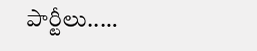పార్టీలు..…